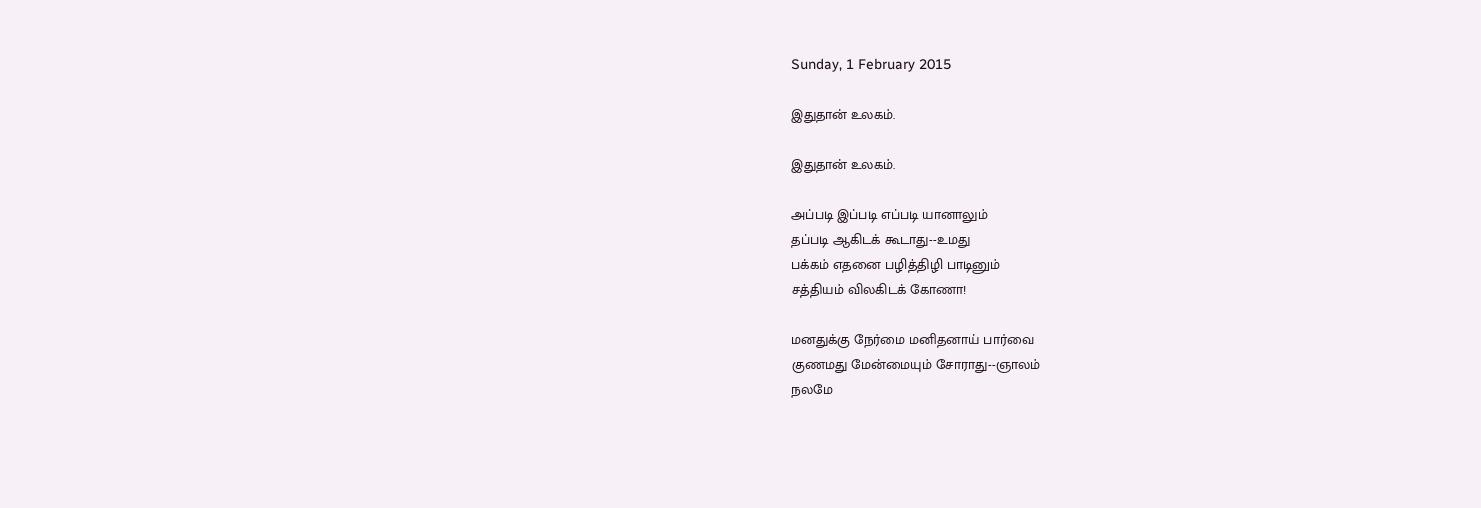Sunday, 1 February 2015

இதுதான் உலகம்.

இதுதான் உலகம்.

அப்படி இப்படி எப்படி யானாலும்
தப்படி ஆகிடக் கூடாது--உமது
பக்கம் எதனை பழித்திழி பாடினும்
சத்தியம் விலகிடக் கோணா!

மனதுக்கு நேர்மை மனிதனாய் பார்வை
குணமது மேன்மையும் சோராது--ஞாலம்
நலமே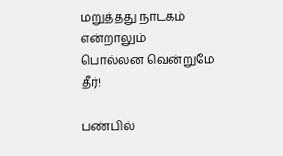மறுத்தது நாடகம் என்றாலும்
பொல்லன வென்றுமே தீர்!

பண்பில்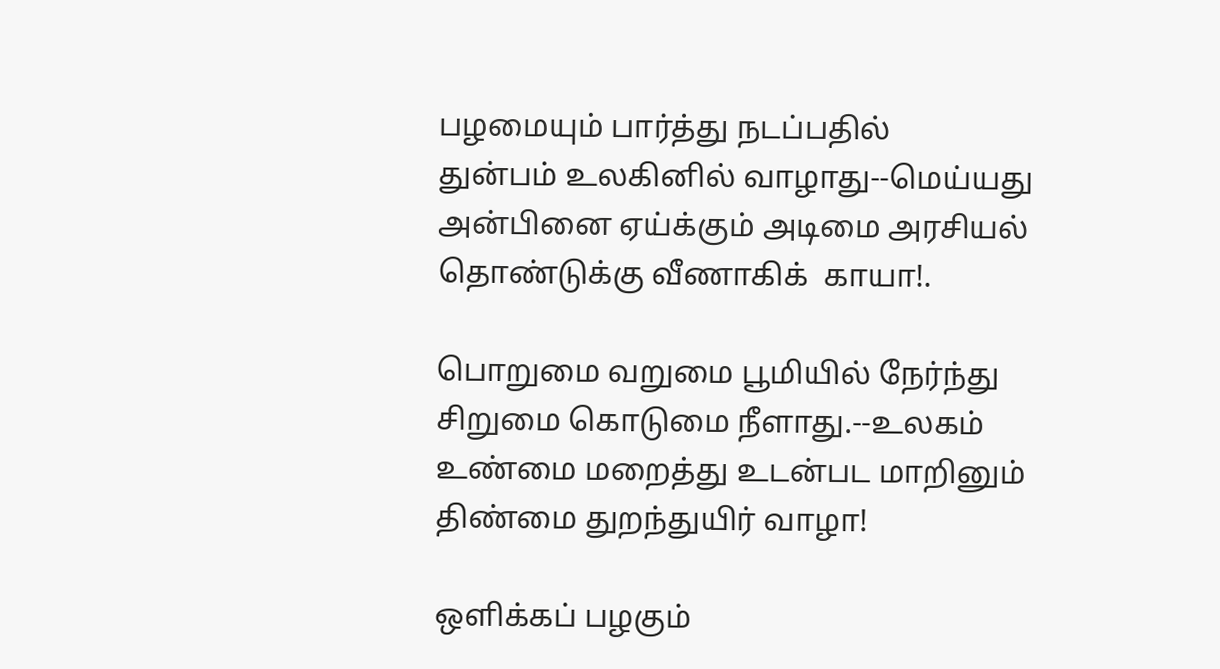பழமையும் பார்த்து நடப்பதில்
துன்பம் உலகினில் வாழாது--மெய்யது
அன்பினை ஏய்க்கும் அடிமை அரசியல்
தொண்டுக்கு வீணாகிக்  காயா!.

பொறுமை வறுமை பூமியில் நேர்ந்து
சிறுமை கொடுமை நீளாது.--உலகம்
உண்மை மறைத்து உடன்பட மாறினும்
திண்மை துறந்துயிர் வாழா!

ஒளிக்கப் பழகும்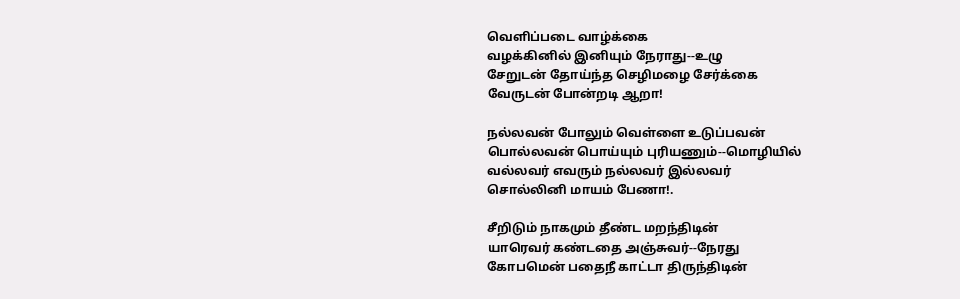வெளிப்படை வாழ்க்கை
வழக்கினில் இனியும் நேராது--உழு
சேறுடன் தோய்ந்த செழிமழை சேர்க்கை
வேருடன் போன்றடி ஆறா!

நல்லவன் போலும் வெள்ளை உடுப்பவன்
பொல்லவன் பொய்யும் புரியணும்--மொழியில்
வல்லவர் எவரும் நல்லவர் இல்லவர்
சொல்லினி மாயம் பேணா!.

சீறிடும் நாகமும் தீண்ட மறந்திடின்
யாரெவர் கண்டதை அஞ்சுவர்--நேரது
கோபமென் பதைநீ காட்டா திருந்திடின்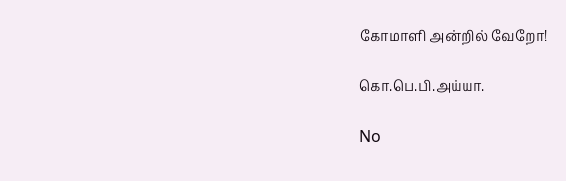கோமாளி அன்றில் வேறோ!

கொ.பெ.பி.அய்யா.

No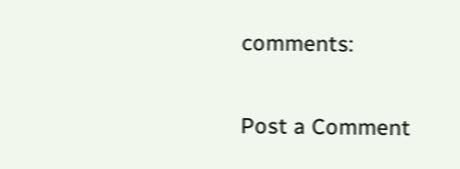comments:

Post a Comment